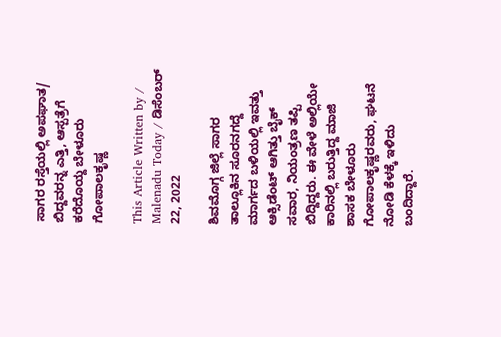ಸಾಗರ ರಸ್ತೆಯಲ್ಲಿ ಅಪಘಾತ/ ಬಿದ್ದವರನ್ನ ಎತ್ತಿ, ಆಸ್ಪತ್ರೆಗೆ ಕರೆದೊಯ್ದ ಬೇಳೂರು ಗೋಪಾಲಕೃಷ್ಣ

This Article Written by / Malenadu Today / ಡಿಸೆಂಬರ್ 22, 2022

ಶಿವಮೊಗ್ಗ ಜಿಲ್ಲೆ ಸಾಗರ ತಾಲ್ಲೂಕಿನ ಸೂರನಗದ್ದೆ ಮಾರ್ಗದ ಬಳಿಯಲ್ಲಿ ಇವತ್ತು ಆಕ್ಸಿಡೆಂಟ್ ಆಗಿತ್ತು ಬೈಕ್ ಸವಾರ, ನಿಯಂತ್ರಣ ತಪ್ಪಿ ಬಿದ್ದಿದ್ದರು. ಈ ವೇಳೆ ಅಲ್ಲಿಯೇ ಕಾರಿನಲ್ಲಿ ಬರುತ್ತಿದ್ದ ಮಾಜಿ ಶಾಸಕ ಬೇಳೂರು ಗೋಪಾಲಕೃಷ್ಣರವರು, ಘಟನೆ ನೋಡಿ ಕೆಳಕ್ಕೆ ಇಳಿದು ಬಂದಿದ್ದಾರೆ.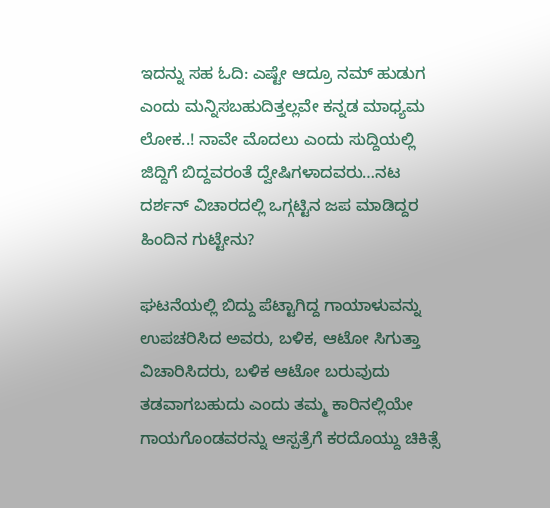ಇದನ್ನು ಸಹ ಓದಿ: ಎಷ್ಟೇ ಆದ್ರೂ ನಮ್ ಹುಡುಗ ಎಂದು ಮನ್ನಿಸಬಹುದಿತ್ತಲ್ಲವೇ ಕನ್ನಡ ಮಾಧ್ಯಮ ಲೋಕ..! ನಾವೇ ಮೊದಲು ಎಂದು ಸುದ್ದಿಯಲ್ಲಿ ಜಿದ್ದಿಗೆ ಬಿದ್ದವರಂತೆ ದ್ವೇಷಿಗಳಾದವರು…ನಟ ದರ್ಶನ್ ವಿಚಾರದಲ್ಲಿ ಒಗ್ಗಟ್ಟಿನ ಜಪ ಮಾಡಿದ್ದರ ಹಿಂದಿನ ಗುಟ್ಟೇನು?

ಘಟನೆಯಲ್ಲಿ ಬಿದ್ದು ಪೆಟ್ಟಾಗಿದ್ದ ಗಾಯಾಳುವನ್ನು ಉಪಚರಿಸಿದ ಅವರು, ಬಳಿಕ, ಆಟೋ ಸಿಗುತ್ತಾ ವಿಚಾರಿಸಿದರು, ಬಳಿಕ ಆಟೋ ಬರುವುದು ತಡವಾಗಬಹುದು ಎಂದು ತಮ್ಮ ಕಾರಿನಲ್ಲಿಯೇ ಗಾಯಗೊಂಡವರನ್ನು ಆಸ್ಪತ್ರೆಗೆ ಕರದೊಯ್ದು ಚಿಕಿತ್ಸೆ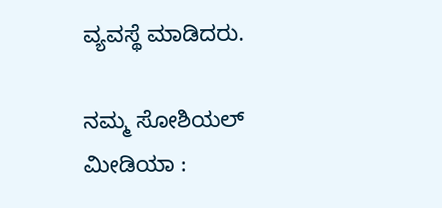ವ್ಯವಸ್ಥೆ ಮಾಡಿದರು.

ನಮ್ಮ ಸೋಶಿಯಲ್ ಮೀಡಿಯಾ :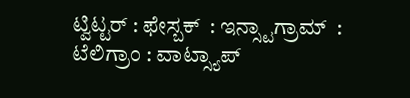ಟ್ವಿಟ್ಟರ್ : ಫೇಸ್ಬಕ್  : ಇನ್ಸ್ಟಾಗ್ರಾಮ್  : ಟೆಲಿಗ್ರಾಂ : ವಾಟ್ಸ್ಯಾಪ್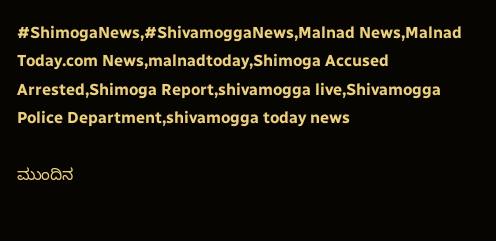#ShimogaNews,#ShivamoggaNews,Malnad News,Malnad Today.com News,malnadtoday,Shimoga Accused Arrested,Shimoga Report,shivamogga live,Shivamogga Police Department,shivamogga today news

ಮುಂದಿನ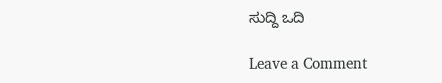ಸುದ್ದಿ ಒದಿ

Leave a Comment